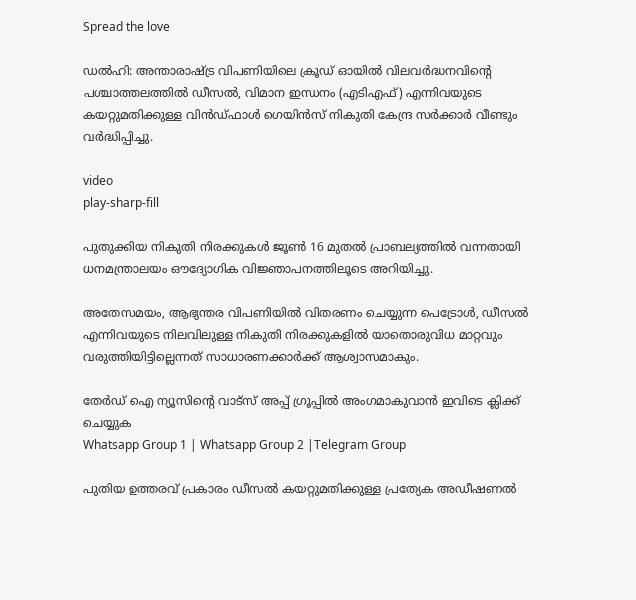Spread the love

ഡല്‍ഹി: അന്താരാഷ്ട്ര വിപണിയിലെ ക്രൂഡ് ഓയില്‍ വിലവർദ്ധനവിന്‍റെ പശ്ചാത്തലത്തില്‍ ഡീസല്‍, വിമാന ഇന്ധനം (എടിഎഫ്) എന്നിവയുടെ കയറ്റുമതിക്കുള്ള വിൻഡ്ഫാള്‍ ഗെയിൻസ് നികുതി കേന്ദ്ര സർക്കാർ വീണ്ടും വർദ്ധിപ്പിച്ചു.

video
play-sharp-fill

പുതുക്കിയ നികുതി നിരക്കുകള്‍ ജൂണ്‍ 16 മുതല്‍ പ്രാബല്യത്തില്‍ വന്നതായി ധനമന്ത്രാലയം ഔദ്യോഗിക വിജ്ഞാപനത്തിലൂടെ അറിയിച്ചു.

അതേസമയം, ആഭ്യന്തര വിപണിയില്‍ വിതരണം ചെയ്യുന്ന പെട്രോള്‍, ഡീസല്‍ എന്നിവയുടെ നിലവിലുള്ള നികുതി നിരക്കുകളില്‍ യാതൊരുവിധ മാറ്റവും വരുത്തിയിട്ടില്ലെന്നത് സാധാരണക്കാർക്ക് ആശ്വാസമാകും.

തേർഡ് ഐ ന്യൂസിന്റെ വാട്സ് അപ്പ് ഗ്രൂപ്പിൽ അംഗമാകുവാൻ ഇവിടെ ക്ലിക്ക് ചെയ്യുക
Whatsapp Group 1 | Whatsapp Group 2 |Telegram Group

പുതിയ ഉത്തരവ് പ്രകാരം ഡീസല്‍ കയറ്റുമതിക്കുള്ള പ്രത്യേക അഡീഷണല്‍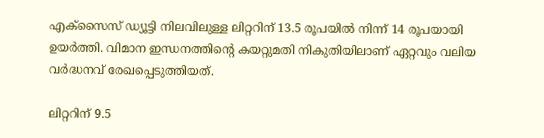എക്സൈസ് ഡ്യൂട്ടി നിലവിലുള്ള ലിറ്ററിന് 13.5 രൂപയില്‍ നിന്ന് 14 രൂപയായി ഉയർത്തി. വിമാന ഇന്ധനത്തിന്‍റെ കയറ്റുമതി നികുതിയിലാണ് ഏറ്റവും വലിയ വർദ്ധനവ് രേഖപ്പെടുത്തിയത്.

ലിറ്ററിന് 9.5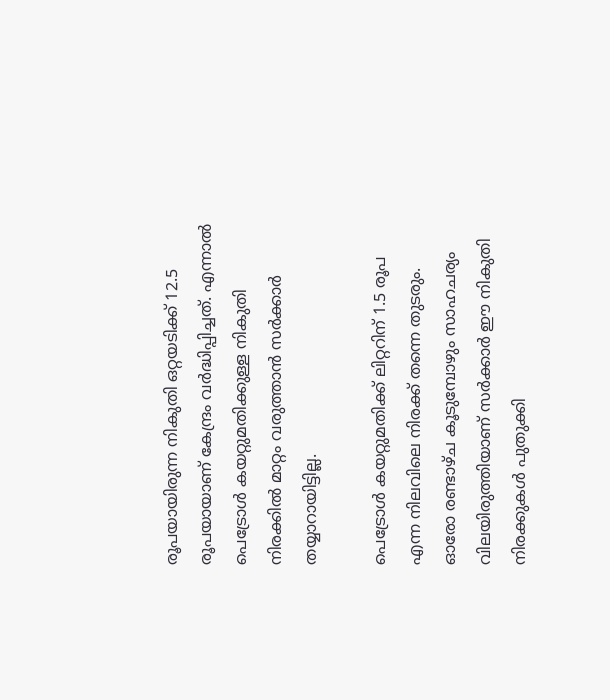രൂപയായിരുന്ന നികുതി ഒറ്റയടിക്ക് 12.5 രൂപയായാണ് കേന്ദ്രം വർദ്ധിപ്പിച്ചത്. എന്നാല്‍ പെട്രോള്‍ കയറ്റുമതിക്കുള്ള നികുതി നിരക്കില്‍ മാറ്റം വരുത്താൻ സർക്കാർ തയ്യാറായിട്ടില്ല.

പെട്രോള്‍ കയറ്റുമതിക്ക് ലിറ്ററിന് 1.5 രൂപ എന്ന നിലവിലെ നിരക്ക് തന്നെ തുടരും. ഓരോ രണ്ടാഴ്ച കൂടുമ്പോഴും സാഹചര്യം വിലയിരുത്തിയാണ് സർക്കാർ ഈ നികുതി നിരക്കുകള്‍ പുതുക്കി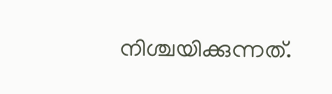നിശ്ചയിക്കുന്നത്.